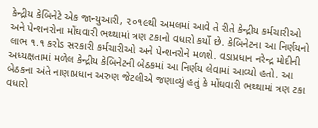કેન્દ્રીય કેબિનેટે એક જાન્યુઆરી, ૨૦૧૯થી અમલમાં આવે તે રીતે કેન્દ્રીય કર્મચારીઓ અને પેન્શનરોના મોંઘવારી ભથ્થામાં ત્રણ ટકાનો વધારો કર્યો છે. કેબિનેટના આ નિર્ણયનો લાભ ૧.૧ કરોડ સરકારી કર્મચારીઓ અને પેન્શનરોને મળશે. વડાપ્રધાન નરેન્દ્ર મોદીની અધ્યક્ષતામાં મળેલ કેન્દ્રીય કેબિનેટની બેઠકમાં આ નિર્ણય લેવામાં આવ્યો હતો. આ બેઠકના અંતે નાણાપ્રધાન અરુણ જેટલીએ જણાવ્યું હતું કે મોંઘવારી ભથ્થામાં ત્રણ ટકા વધારો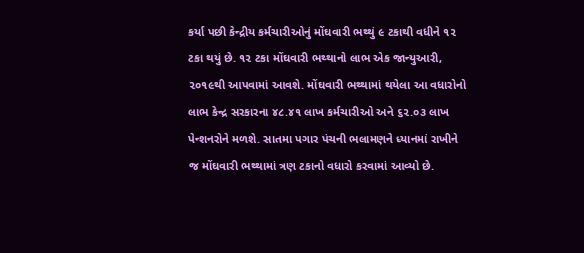કર્યા પછી કેન્દ્રીય કર્મચારીઓનું મોંઘવારી ભથ્થું ૯ ટકાથી વધીને ૧૨ ટકા થયું છે. ૧૨ ટકા મોંઘવારી ભથ્થાનો લાભ એક જાન્યુઆરી, ૨૦૧૯થી આપવામાં આવશે. મોંઘવારી ભથ્થામાં થયેલા આ વધારોનો લાભ કેન્દ્ર સરકારના ૪૮.૪૧ લાખ કર્મચારીઓ અને ૬૨.૦૩ લાખ પેન્શનરોને મળશે. સાતમા પગાર પંચની ભલામણને ધ્યાનમાં રાખીને જ મોંઘવારી ભથ્થામાં ત્રણ ટકાનો વધારો કરવામાં આવ્યો છે.